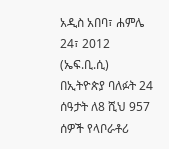አዲስ አበባ፣ ሐምሌ 24፣ 2012 (ኤፍ.ቢ.ሲ) በኢትዮጵያ ባለፉት 24 ሰዓታት ለ8 ሺህ 957 ሰዎች የላቦራቶሪ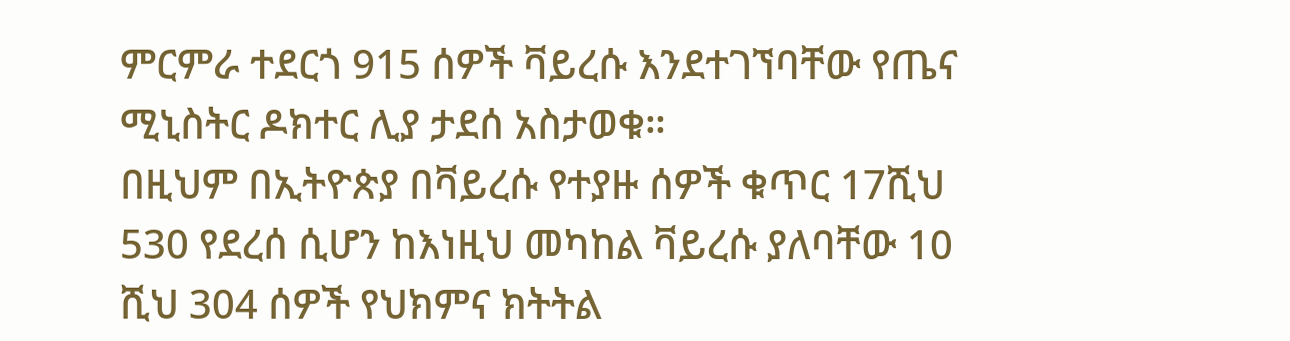ምርምራ ተደርጎ 915 ሰዎች ቫይረሱ እንደተገኘባቸው የጤና ሚኒስትር ዶክተር ሊያ ታደሰ አስታወቁ።
በዚህም በኢትዮጵያ በቫይረሱ የተያዙ ሰዎች ቁጥር 17ሺህ 530 የደረሰ ሲሆን ከእነዚህ መካከል ቫይረሱ ያለባቸው 10 ሺህ 304 ሰዎች የህክምና ክትትል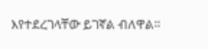እየተደረገላቸው ይገኛል ብለዋል።